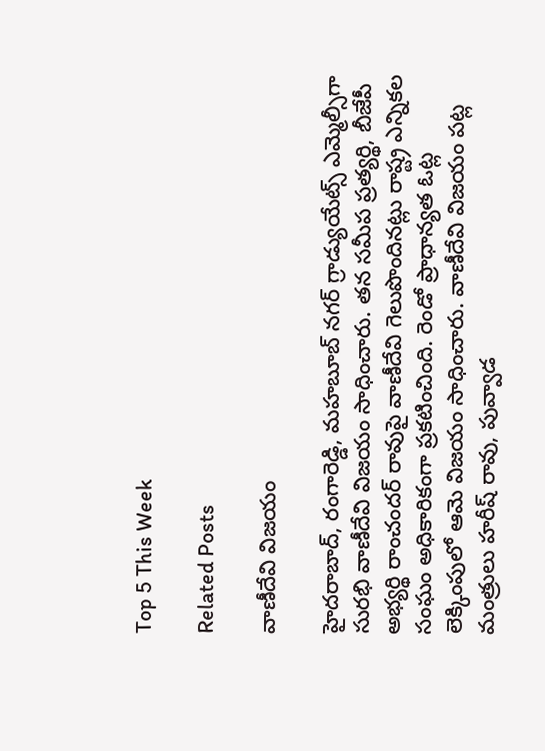Top 5 This Week

Related Posts

వాణీదేవి విజయం

హైదరాబాద్, రంగారెడ్డి, మహబూబ్ నగర్ గ్రాడ్యుయేట్స్ ఎమ్మెల్సీగా సురభి వాణీదేవి విజయం సాధించారు. తన సమీప ప్రత్యర్థి, బీజేపీ అభ్యర్థి రాంచందర్ రావుపై వాణీదేవి గెలుపొందినట్లు రాష్ట్ర ఎన్నికల సంఘం అధికారికంగా ప్రకటించింది. రెండో ప్రాధాన్యత ఓట్ల లెక్కింపులో ఆమె విజయం సాధించారు. వాణీదేవి విజయం పట్ల మంత్రులు హరీష్ రావు, పువ్వాడ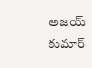అజయ్ కుమార్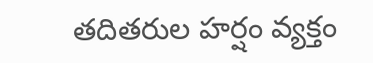తదితరుల హర్షం వ్యక్తం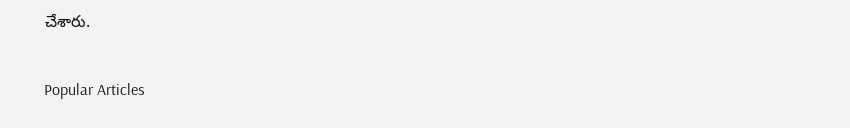చేశారు.

Popular Articles